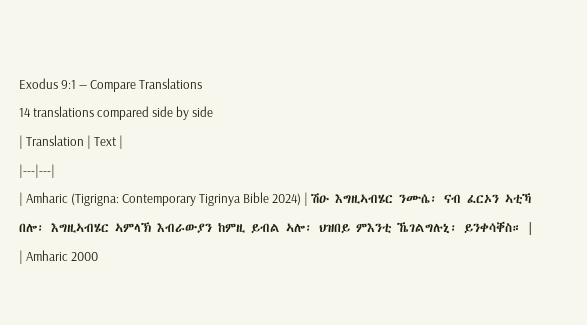Exodus 9:1 — Compare Translations
14 translations compared side by side
| Translation | Text |
|---|---|
| Amharic (Tigrigna: Contemporary Tigrinya Bible 2024) | ሽዑ እግዚኣብሄር ንሙሴ፡ ናብ ፈርኦን ኣቲኻ በሎ፡ እግዚኣብሄር ኣምላኽ እብራውያን ከምዚ ይብል ኣሎ፡ ህዝበይ ምእንቲ ኼገልግሉኒ፡ ይንቀሳቐስ። |
| Amharic 2000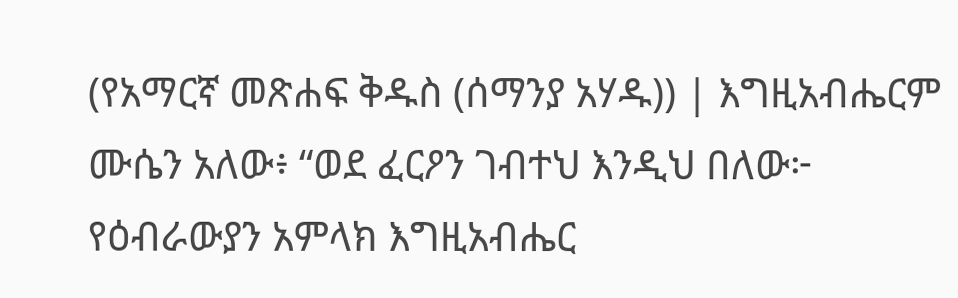(የአማርኛ መጽሐፍ ቅዱስ (ሰማንያ አሃዱ)) | እግዚአብሔርም ሙሴን አለው፥ “ወደ ፈርዖን ገብተህ እንዲህ በለው፦ የዕብራውያን አምላክ እግዚአብሔር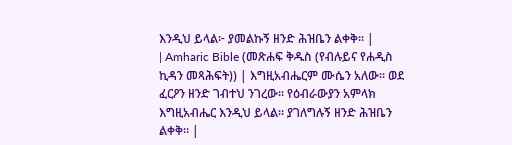እንዲህ ይላል፦ ያመልኩኝ ዘንድ ሕዝቤን ልቀቅ። |
| Amharic Bible (መጽሐፍ ቅዱስ (የብሉይና የሐዲስ ኪዳን መጻሕፍት)) | እግዚአብሔርም ሙሴን አለው። ወደ ፈርዖን ዘንድ ገብተህ ንገረው። የዕብራውያን አምላክ እግዚአብሔር እንዲህ ይላል። ያገለግሉኝ ዘንድ ሕዝቤን ልቀቅ። |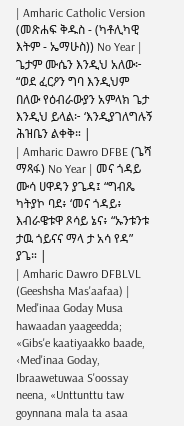| Amharic Catholic Version (መጽሐፍ ቅዱስ - (ካቶሊካዊ እትም - ኤማሁስ)) No Year | ጌታም ሙሴን እንዲህ አለው፦ “ወደ ፈርዖን ግባ እንዲህም በለው የዕብራውያን አምላክ ጌታ እንዲህ ይላል፦ ‘እንዲያገለግሉኝ ሕዝቤን ልቀቅ። |
| Amharic Dawro DFBE (ጌሻ ማጻፋ) No Year | መና ጎዳይ ሙሳ ሀዋዳን ያጌዳ፤ “ግብጼ ካትያኮ ባደ፥ ‘መና ጎዳይ፥ እብራዌቱዋ ጾሳይ ኔና፥ “ኡንቱንቱ ታዉ ጎይናና ማላ ታ አሳ የዳ” ያጌ። |
| Amharic Dawro DFBLVL (Geeshsha Mas'aafaa) | Med'inaa Goday Musa hawaadan yaageedda; «Gibs'e kaatiyaakko baade, ‹Med'inaa Goday, Ibraawetuwaa S'oossay neena, «Unttunttu taw goynnana mala ta asaa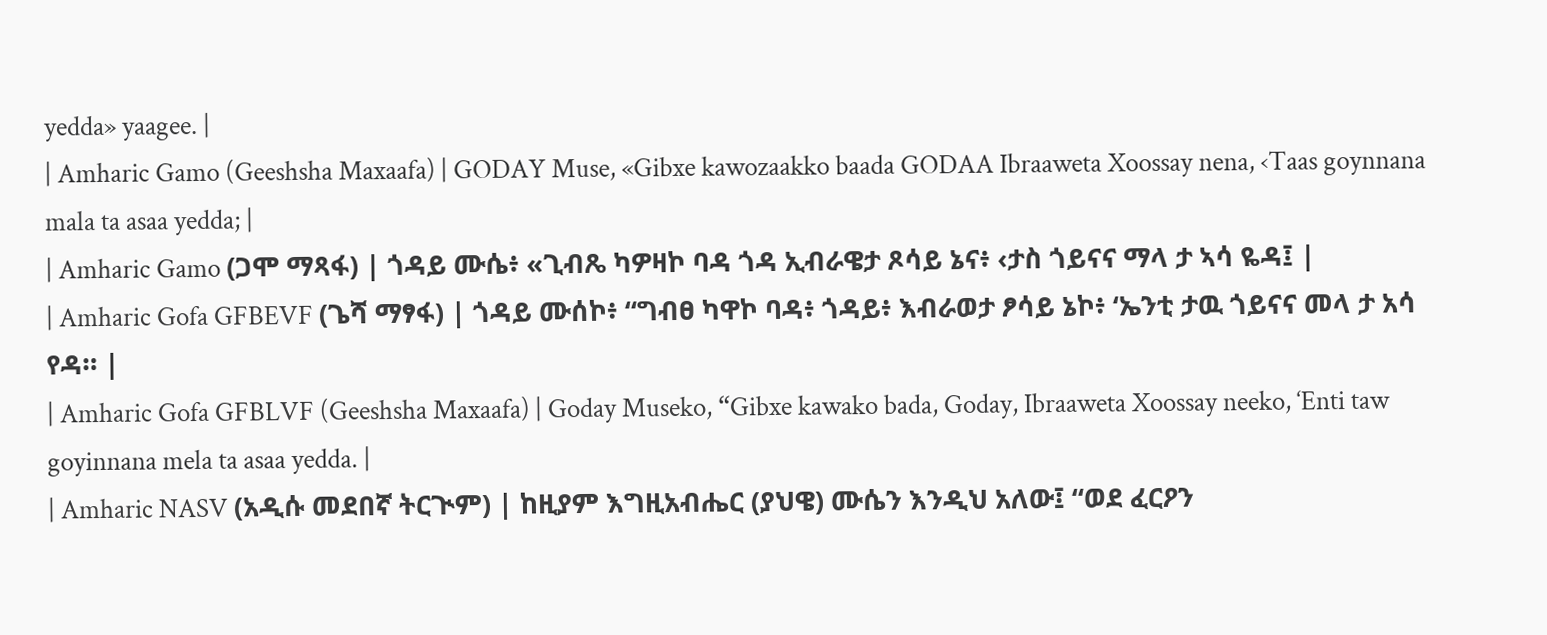yedda» yaagee. |
| Amharic Gamo (Geeshsha Maxaafa) | GODAY Muse, «Gibxe kawozaakko baada GODAA Ibraaweta Xoossay nena, ‹Taas goynnana mala ta asaa yedda; |
| Amharic Gamo (ጋሞ ማጻፋ) | ጎዳይ ሙሴ፥ «ጊብጼ ካዎዛኮ ባዳ ጎዳ ኢብራዌታ ጾሳይ ኔና፥ ‹ታስ ጎይናና ማላ ታ ኣሳ ዬዳ፤ |
| Amharic Gofa GFBEVF (ጌሻ ማፃፋ) | ጎዳይ ሙሰኮ፥ “ግብፀ ካዋኮ ባዳ፥ ጎዳይ፥ እብራወታ ፆሳይ ኔኮ፥ ‘ኤንቲ ታዉ ጎይናና መላ ታ አሳ የዳ። |
| Amharic Gofa GFBLVF (Geeshsha Maxaafa) | Goday Museko, “Gibxe kawako bada, Goday, Ibraaweta Xoossay neeko, ‘Enti taw goyinnana mela ta asaa yedda. |
| Amharic NASV (አዲሱ መደበኛ ትርጒም) | ከዚያም እግዚአብሔር (ያህዌ) ሙሴን እንዲህ አለው፤ “ወደ ፈርዖን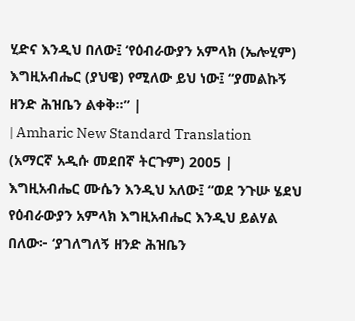ሂድና እንዲህ በለው፤ ‘የዕብራውያን አምላክ (ኤሎሂም) እግዚአብሔር (ያህዌ) የሚለው ይህ ነው፤ “ያመልኩኝ ዘንድ ሕዝቤን ልቀቅ።” |
| Amharic New Standard Translation (አማርኛ አዲሱ መደበኛ ትርጉም) 2005 | እግዚአብሔር ሙሴን እንዲህ አለው፤ “ወደ ንጉሡ ሄደህ የዕብራውያን አምላክ እግዚአብሔር እንዲህ ይልሃል በለው፦ ‘ያገለግለኝ ዘንድ ሕዝቤን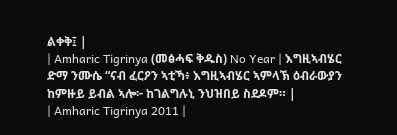ልቀቅ፤ |
| Amharic Tigrinya (መፅሓፍ ቅዱስ) No Year | እግዚኣብሄር ድማ ንሙሴ “ናብ ፈርዖን ኣቲኻ፥ እግዚኣብሄር ኣምላኽ ዕብራውያን ከምዙይ ይብል ኣሎ፦ ከገልግሉኒ ንህዝበይ ስደዶም። |
| Amharic Tigrinya 2011 |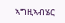ኣግዚኣብሄር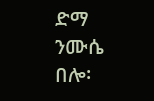ድማ ንሙሴ በሎ፡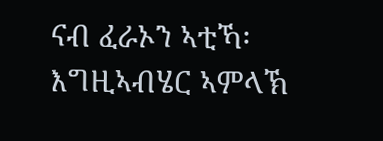ናብ ፈራኦን ኣቲኻ፡ እግዚኣብሄር ኣምላኽ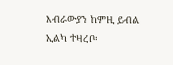እብራውያን ከምዚ ይብል ኢልካ ተዛረቦ፡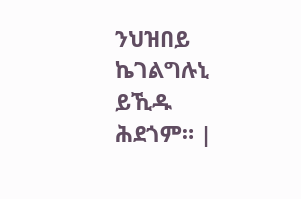ንህዝበይ ኬገልግሉኒ ይኺዱ ሕደጎም። |